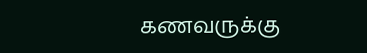கணவருக்கு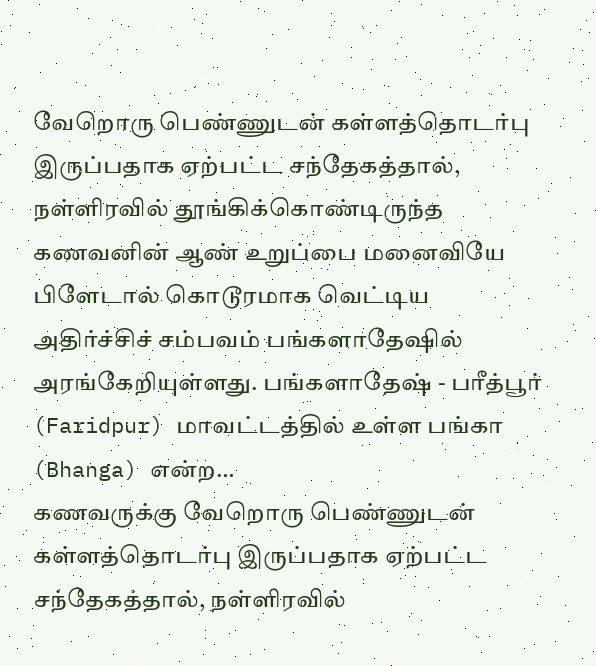வேறொரு பெண்ணுடன் கள்ளத்தொடர்பு இருப்பதாக ஏற்பட்ட சந்தேகத்தால், நள்ளிரவில் தூங்கிக்கொண்டிருந்த கணவனின் ஆண் உறுப்பை மனைவியே பிளேடால் கொடூரமாக வெட்டிய அதிர்ச்சிச் சம்பவம் பங்களாதேஷில் அரங்கேறியுள்ளது. பங்களாதேஷ் - பரீத்பூர் (Faridpur) மாவட்டத்தில் உள்ள பங்கா (Bhanga) என்ற…
கணவருக்கு வேறொரு பெண்ணுடன் கள்ளத்தொடர்பு இருப்பதாக ஏற்பட்ட சந்தேகத்தால், நள்ளிரவில்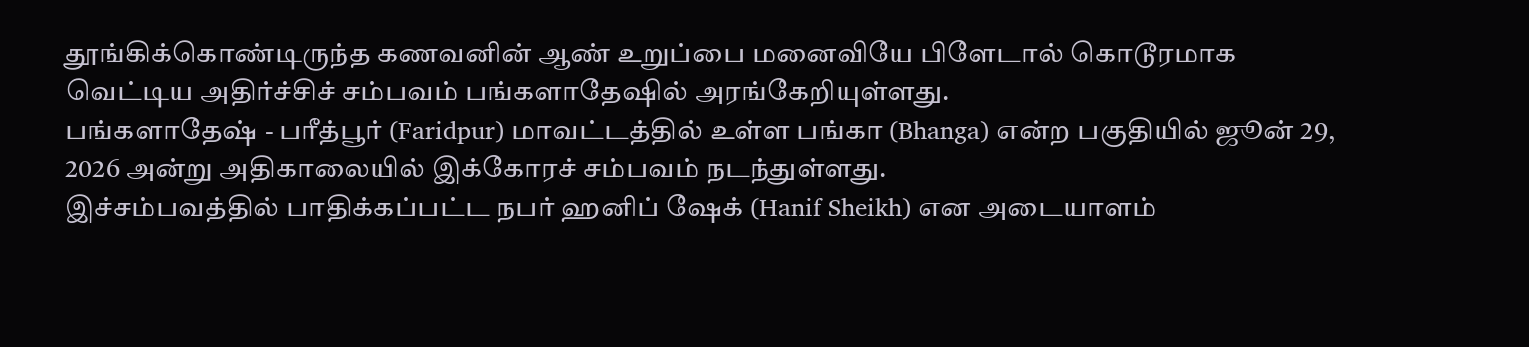தூங்கிக்கொண்டிருந்த கணவனின் ஆண் உறுப்பை மனைவியே பிளேடால் கொடூரமாக வெட்டிய அதிர்ச்சிச் சம்பவம் பங்களாதேஷில் அரங்கேறியுள்ளது.
பங்களாதேஷ் - பரீத்பூர் (Faridpur) மாவட்டத்தில் உள்ள பங்கா (Bhanga) என்ற பகுதியில் ஜூன் 29, 2026 அன்று அதிகாலையில் இக்கோரச் சம்பவம் நடந்துள்ளது.
இச்சம்பவத்தில் பாதிக்கப்பட்ட நபர் ஹனிப் ஷேக் (Hanif Sheikh) என அடையாளம்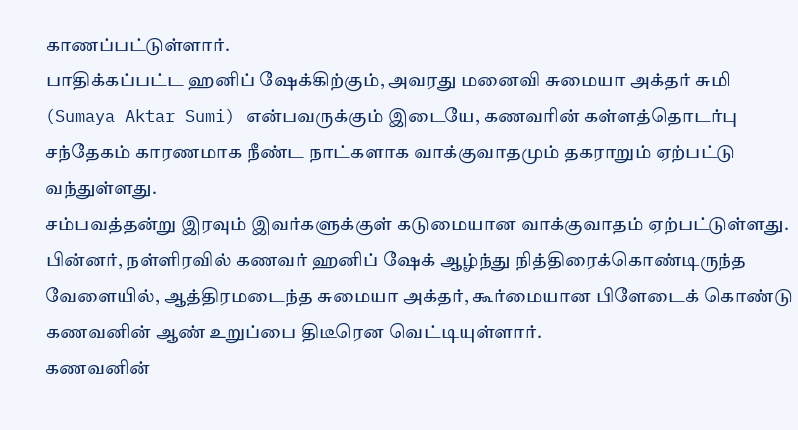காணப்பட்டுள்ளார்.
பாதிக்கப்பட்ட ஹனிப் ஷேக்கிற்கும், அவரது மனைவி சுமையா அக்தர் சுமி (Sumaya Aktar Sumi) என்பவருக்கும் இடையே, கணவரின் கள்ளத்தொடர்பு சந்தேகம் காரணமாக நீண்ட நாட்களாக வாக்குவாதமும் தகராறும் ஏற்பட்டு வந்துள்ளது.
சம்பவத்தன்று இரவும் இவர்களுக்குள் கடுமையான வாக்குவாதம் ஏற்பட்டுள்ளது.
பின்னர், நள்ளிரவில் கணவர் ஹனிப் ஷேக் ஆழ்ந்து நித்திரைக்கொண்டிருந்த வேளையில், ஆத்திரமடைந்த சுமையா அக்தர், கூர்மையான பிளேடைக் கொண்டு கணவனின் ஆண் உறுப்பை திடீரென வெட்டியுள்ளார்.
கணவனின்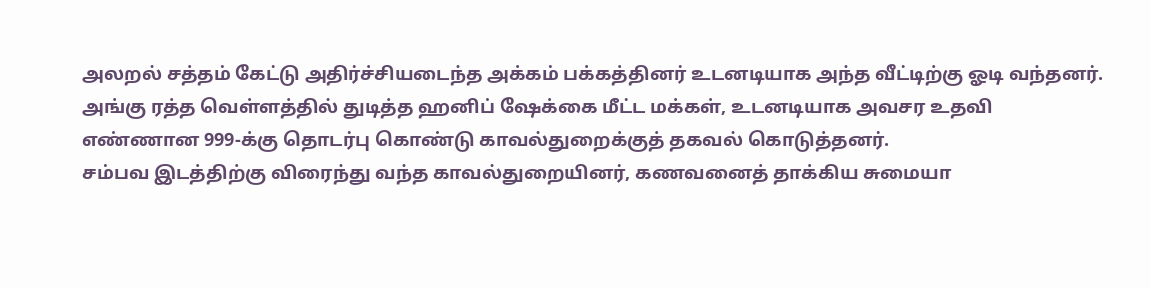அலறல் சத்தம் கேட்டு அதிர்ச்சியடைந்த அக்கம் பக்கத்தினர் உடனடியாக அந்த வீட்டிற்கு ஓடி வந்தனர். அங்கு ரத்த வெள்ளத்தில் துடித்த ஹனிப் ஷேக்கை மீட்ட மக்கள், உடனடியாக அவசர உதவி எண்ணான 999-க்கு தொடர்பு கொண்டு காவல்துறைக்குத் தகவல் கொடுத்தனர்.
சம்பவ இடத்திற்கு விரைந்து வந்த காவல்துறையினர், கணவனைத் தாக்கிய சுமையா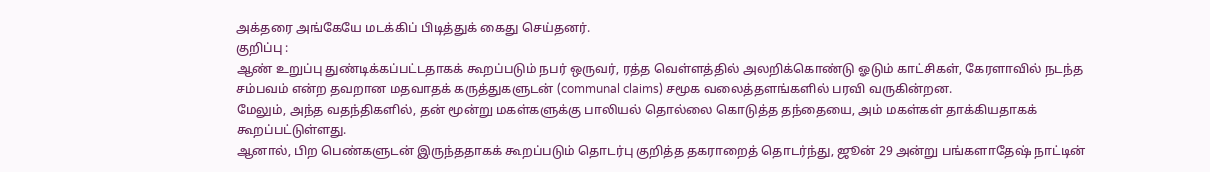அக்தரை அங்கேயே மடக்கிப் பிடித்துக் கைது செய்தனர்.
குறிப்பு :
ஆண் உறுப்பு துண்டிக்கப்பட்டதாகக் கூறப்படும் நபர் ஒருவர், ரத்த வெள்ளத்தில் அலறிக்கொண்டு ஓடும் காட்சிகள், கேரளாவில் நடந்த சம்பவம் என்ற தவறான மதவாதக் கருத்துகளுடன் (communal claims) சமூக வலைத்தளங்களில் பரவி வருகின்றன.
மேலும், அந்த வதந்திகளில், தன் மூன்று மகள்களுக்கு பாலியல் தொல்லை கொடுத்த தந்தையை, அம் மகள்கள் தாக்கியதாகக் கூறப்பட்டுள்ளது.
ஆனால், பிற பெண்களுடன் இருந்ததாகக் கூறப்படும் தொடர்பு குறித்த தகராறைத் தொடர்ந்து, ஜூன் 29 அன்று பங்களாதேஷ் நாட்டின்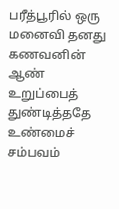பரீத்பூரில் ஒரு மனைவி தனது கணவனின் ஆண் உறுப்பைத் துண்டித்ததே உண்மைச் சம்பவம்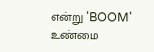என்று 'BOOM' உண்மை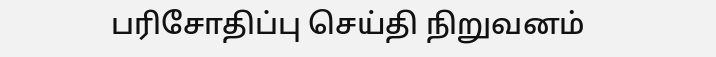பரிசோதிப்பு செய்தி நிறுவனம்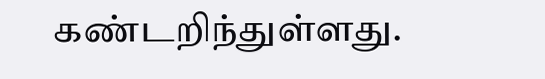கண்டறிந்துள்ளது.